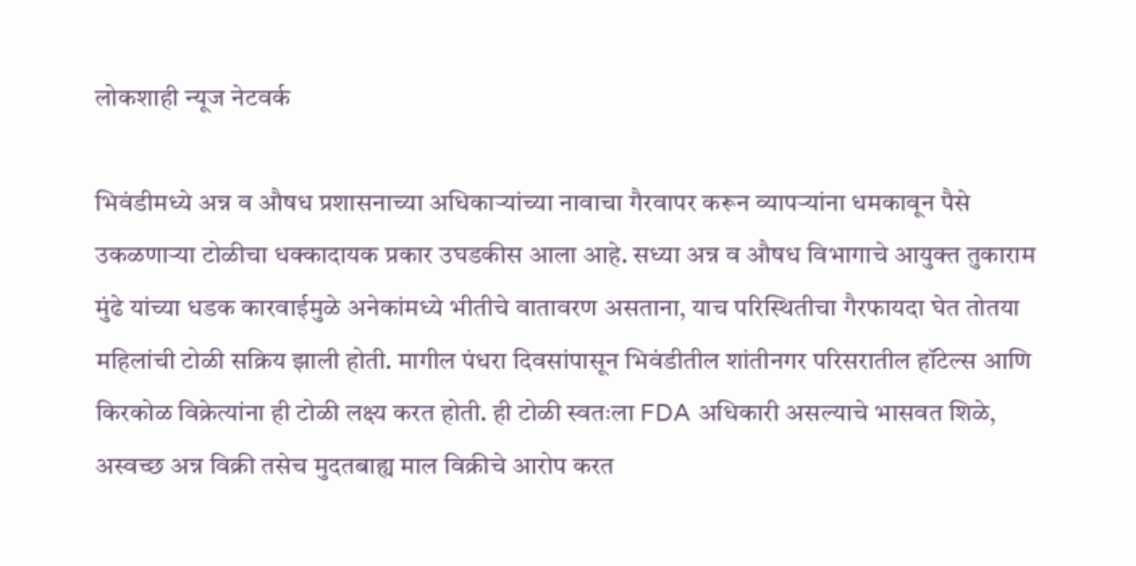लोकशाही न्यूज नेटवर्क

भिवंडीमध्ये अन्न व औषध प्रशासनाच्या अधिकाऱ्यांच्या नावाचा गैरवापर करून व्यापऱ्यांना धमकावून पैसे उकळणाऱ्या टोळीचा धक्कादायक प्रकार उघडकीस आला आहे. सध्या अन्न व औषध विभागाचे आयुक्त तुकाराम मुंढे यांच्या धडक कारवाईमुळे अनेकांमध्ये भीतीचे वातावरण असताना, याच परिस्थितीचा गैरफायदा घेत तोतया महिलांची टोळी सक्रिय झाली होती. मागील पंधरा दिवसांपासून भिवंडीतील शांतीनगर परिसरातील हॉटेल्स आणि किरकोळ विक्रेत्यांना ही टोळी लक्ष्य करत होती. ही टोळी स्वतःला FDA अधिकारी असल्याचे भासवत शिळे, अस्वच्छ अन्न विक्री तसेच मुदतबाह्य माल विक्रीचे आरोप करत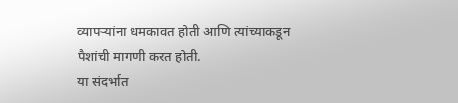व्यापऱ्यांना धमकावत होती आणि त्यांच्याकडून पैशांची मागणी करत होती.
या संदर्भात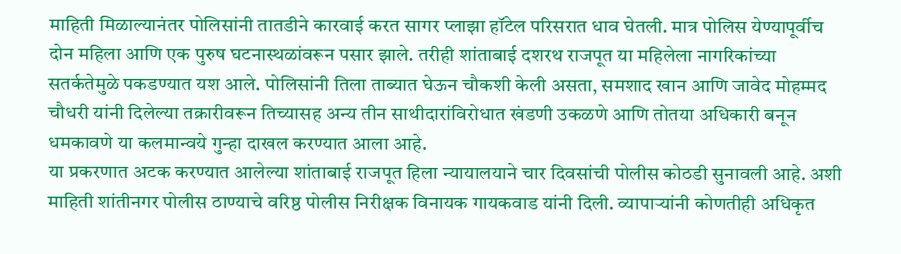माहिती मिळाल्यानंतर पोलिसांनी तातडीने कारवाई करत सागर प्लाझा हॉटेल परिसरात धाव घेतली. मात्र पोलिस येण्यापूर्वीच दोन महिला आणि एक पुरुष घटनास्थळांवरून पसार झाले. तरीही शांताबाई दशरथ राजपूत या महिलेला नागरिकांच्या सतर्कतेमुळे पकडण्यात यश आले. पोलिसांनी तिला ताब्यात घेऊन चौकशी केली असता, समशाद खान आणि जावेद मोहम्मद चौधरी यांनी दिलेल्या तक्रारीवरून तिच्यासह अन्य तीन साथीदारांविरोधात खंडणी उकळणे आणि तोतया अधिकारी बनून धमकावणे या कलमान्वये गुन्हा दाखल करण्यात आला आहे.
या प्रकरणात अटक करण्यात आलेल्या शांताबाई राजपूत हिला न्यायालयाने चार दिवसांची पोलीस कोठडी सुनावली आहे. अशी माहिती शांतीनगर पोलीस ठाण्याचे वरिष्ठ पोलीस निरीक्षक विनायक गायकवाड यांनी दिली. व्यापाऱ्यांनी कोणतीही अधिकृत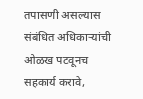तपासणी असल्यास संबंधित अधिकाऱ्यांची ओळख पटवूनच सहकार्य करावे,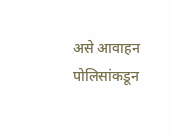असे आवाहन पोलिसांकडून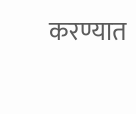करण्यात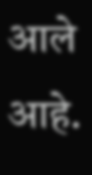आले आहे.